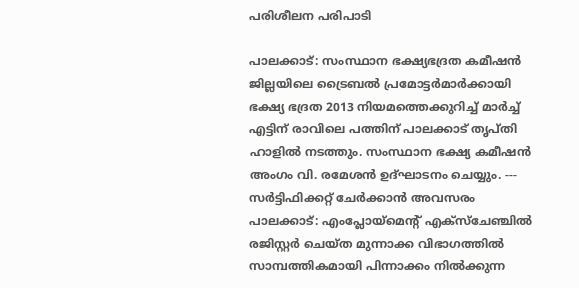പരിശീലന പരിപാടി

പാലക്കാട്: സംസ്ഥാന ഭക്ഷ്യഭദ്രത കമീഷന്‍ ജില്ലയിലെ ട്രൈബല്‍ പ്രമോട്ടര്‍മാര്‍ക്കായി ഭക്ഷ്യ ഭദ്രത 2013 നിയമത്തെക്കുറിച്ച് മാര്‍ച്ച് എട്ടിന് രാവിലെ പത്തിന് പാലക്കാട് തൃപ്തി ഹാളില്‍ നടത്തും. സംസ്ഥാന ഭക്ഷ്യ കമീഷന്‍ അംഗം വി. രമേശന്‍ ഉദ്ഘാടനം ചെയ്യും. --- സര്‍ട്ടിഫിക്കറ്റ് ചേര്‍ക്കാന്‍ അവസരം പാലക്കാട്: എംപ്ലോയ്മെന്‍റ് എക്സ്ചേഞ്ചില്‍ രജിസ്റ്റര്‍ ചെയ്ത മുന്നാക്ക വിഭാഗത്തില്‍ സാമ്പത്തികമായി പിന്നാക്കം നില്‍ക്കുന്ന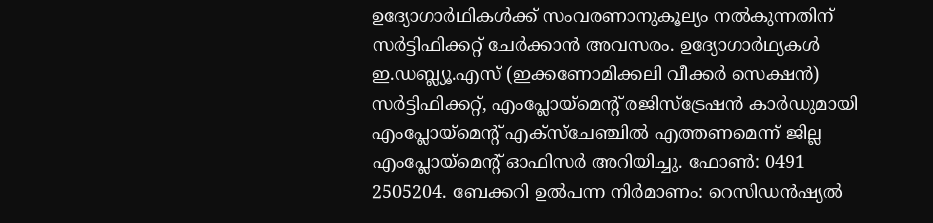ഉദ്യോഗാര്‍ഥികള്‍ക്ക് സംവരണാനുകൂല്യം നല്‍കുന്നതിന് സര്‍ട്ടിഫിക്കറ്റ് ചേര്‍ക്കാന്‍ അവസരം. ഉദ്യോഗാർഥ്യകള്‍ ഇ.ഡബ്ല്യൂ.എസ് (ഇക്കണോമിക്കലി വീക്കര്‍ സെക്ഷന്‍) സര്‍ട്ടിഫിക്കറ്റ്, എംപ്ലോയ്മെന്‍റ് രജിസ്ട്രേഷന്‍ കാര്‍ഡുമായി എംപ്ലോയ്മെന്‍റ് എക്സ്ചേഞ്ചില്‍ എത്തണമെന്ന് ജില്ല എംപ്ലോയ്മെന്‍റ് ഓഫിസര്‍ അറിയിച്ചു. ഫോണ്‍: 0491 2505204. ബേക്കറി ഉല്‍പന്ന നിര്‍മാണം: റെസിഡന്‍ഷ്യല്‍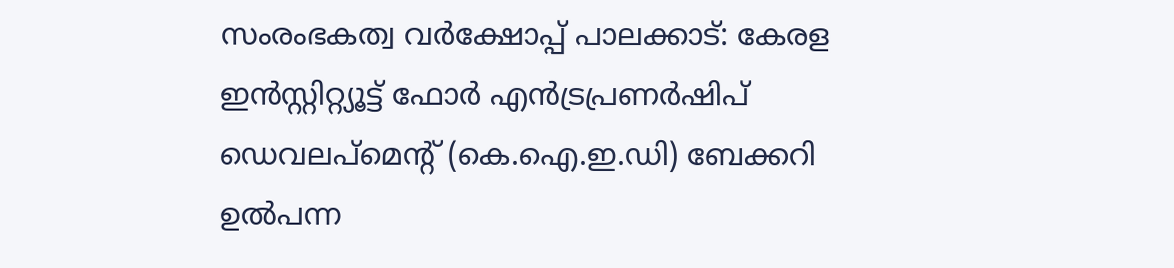സംരംഭകത്വ വര്‍ക്ഷോപ്പ് പാലക്കാട്: കേരള ഇന്‍സ്റ്റിറ്റ്യൂട്ട് ഫോര്‍ എന്‍ട്രപ്രണര്‍ഷിപ് ഡെവലപ്മെന്റ് (കെ.ഐ.ഇ.ഡി) ബേക്കറി ഉല്‍പന്ന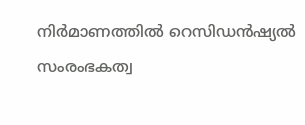നിര്‍മാണത്തില്‍ റെസിഡന്‍ഷ്യല്‍ സംരംഭകത്വ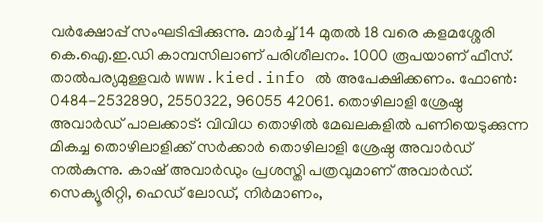വര്‍ക്ഷോപ്പ് സംഘടിപ്പിക്കുന്നു. മാര്‍ച്ച് 14 മുതല്‍ 18 വരെ കളമശ്ശേരി കെ.ഐ.ഇ.ഡി കാമ്പസിലാണ് പരിശീലനം. 1000 രൂപയാണ് ഫീസ്. താൽപര്യമുള്ളവര്‍ www.kied.info ല്‍ അപേക്ഷിക്കണം. ഫോണ്‍: 0484-2532890, 2550322, 96055 42061. തൊഴിലാളി ശ്രേഷ്ഠ അവാര്‍ഡ് പാലക്കാട്: വിവിധ തൊഴില്‍ മേഖലകളില്‍ പണിയെടുക്കുന്ന മികച്ച തൊഴിലാളിക്ക് സര്‍ക്കാര്‍ തൊഴിലാളി ശ്രേഷ്ഠ അവാര്‍ഡ് നല്‍കുന്നു. കാഷ് അവാര്‍ഡും പ്രശസ്തി പത്രവുമാണ് അവാര്‍ഡ്. സെക്യൂരിറ്റി, ഹെഡ് ലോഡ്, നിര്‍മാണം,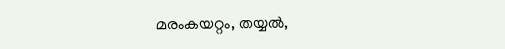മരംകയറ്റം, തയ്യല്‍,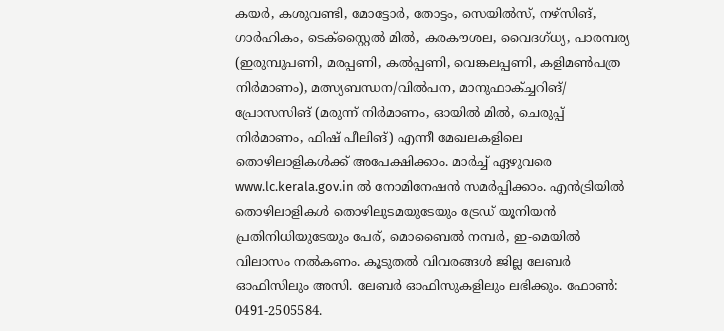കയര്‍, കശുവണ്ടി, മോട്ടോര്‍, തോട്ടം, സെയില്‍സ്, നഴ്സിങ്, ഗാര്‍ഹികം, ടെക്സ്റ്റൈല്‍ മില്‍, കരകൗശല, വൈദഗ്ധ്യ, പാരമ്പര്യ (ഇരുമ്പുപണി, മരപ്പണി, കല്‍പ്പണി, വെങ്കലപ്പണി, കളിമണ്‍പത്ര നിര്‍മാണം), മത്സ്യബന്ധന/വില്‍പന, മാനുഫാക്ച്ചറിങ്/ പ്രോസസിങ് (മരുന്ന് നിർമാണം, ഓയില്‍ മില്‍, ചെരുപ്പ് നിർമാണം, ഫിഷ് പീലിങ്) എന്നീ മേഖലകളിലെ തൊഴിലാളികള്‍ക്ക് അപേക്ഷിക്കാം. മാര്‍ച്ച് ഏഴുവരെ www.lc.kerala.gov.in ല്‍ നോമിനേഷന്‍ സമര്‍പ്പിക്കാം. എന്‍ട്രിയില്‍ തൊഴിലാളികള്‍ തൊഴിലുടമയുടേയും ട്രേഡ് യൂനിയന്‍ പ്രതിനിധിയുടേയും പേര്, മൊബൈല്‍ നമ്പര്‍, ഇ-മെയില്‍ വിലാസം നല്‍കണം. കൂടുതല്‍ വിവരങ്ങള്‍ ജില്ല ലേബര്‍ ഓഫിസിലും അസി. ലേബര്‍ ഓഫിസുകളിലും ലഭിക്കും. ഫോണ്‍: 0491-2505584.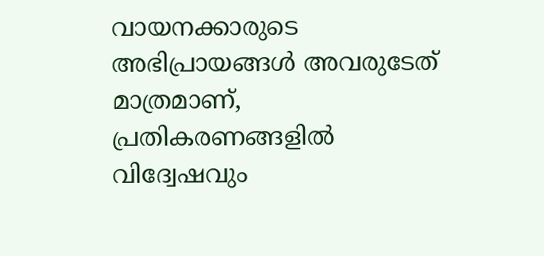വായനക്കാരുടെ അഭിപ്രായങ്ങള്‍ അവരുടേത് മാത്രമാണ്, പ്രതികരണങ്ങളിൽ വിദ്വേഷവും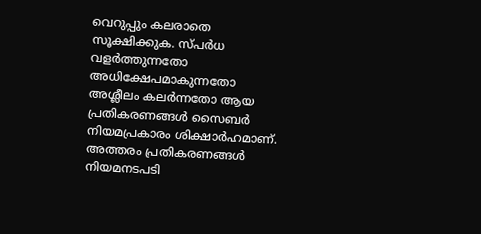വെറുപ്പും കലരാതെ സൂക്ഷിക്കുക. സ്പർധ വളർത്തുന്നതോ അധിക്ഷേപമാകുന്നതോ അശ്ലീലം കലർന്നതോ ആയ പ്രതികരണങ്ങൾ സൈബർ നിയമപ്രകാരം ശിക്ഷാർഹമാണ്. അത്തരം പ്രതികരണങ്ങൾ നിയമനടപടി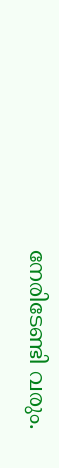നേരിടേണ്ടി വരും.